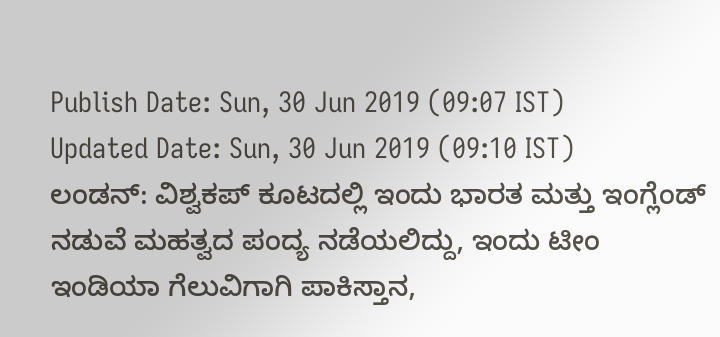Publish Date: Sun, 30 Jun 2019 (09:07 IST)
Updated Date: Sun, 30 Jun 2019 (09:10 IST)
ಲಂಡನ್: ವಿಶ್ವಕಪ್ ಕೂಟದಲ್ಲಿ ಇಂದು ಭಾರತ ಮತ್ತು ಇಂಗ್ಲೆಂಡ್ ನಡುವೆ ಮಹತ್ವದ ಪಂದ್ಯ ನಡೆಯಲಿದ್ದು, ಇಂದು ಟೀಂ ಇಂಡಿಯಾ ಗೆಲುವಿಗಾಗಿ ಪಾಕಿಸ್ತಾನ,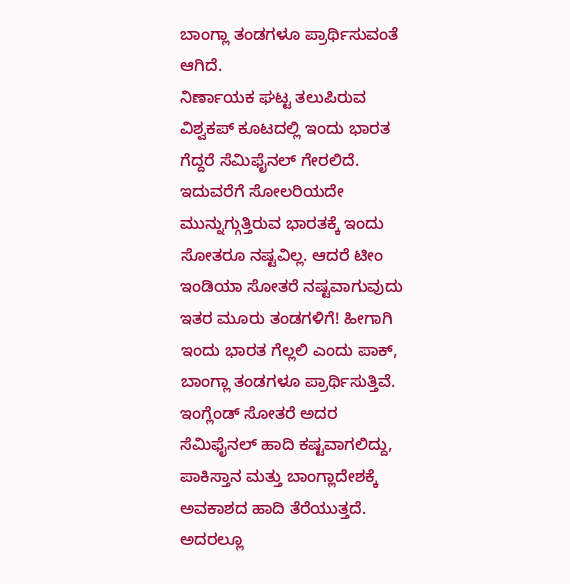ಬಾಂಗ್ಲಾ ತಂಡಗಳೂ ಪ್ರಾರ್ಥಿಸುವಂತೆ ಆಗಿದೆ.
ನಿರ್ಣಾಯಕ ಘಟ್ಟ ತಲುಪಿರುವ ವಿಶ್ವಕಪ್ ಕೂಟದಲ್ಲಿ ಇಂದು ಭಾರತ ಗೆದ್ದರೆ ಸೆಮಿಫೈನಲ್ ಗೇರಲಿದೆ. ಇದುವರೆಗೆ ಸೋಲರಿಯದೇ ಮುನ್ನುಗ್ಗುತ್ತಿರುವ ಭಾರತಕ್ಕೆ ಇಂದು ಸೋತರೂ ನಷ್ಟವಿಲ್ಲ. ಆದರೆ ಟೀಂ ಇಂಡಿಯಾ ಸೋತರೆ ನಷ್ಟವಾಗುವುದು ಇತರ ಮೂರು ತಂಡಗಳಿಗೆ! ಹೀಗಾಗಿ ಇಂದು ಭಾರತ ಗೆಲ್ಲಲಿ ಎಂದು ಪಾಕ್, ಬಾಂಗ್ಲಾ ತಂಡಗಳೂ ಪ್ರಾರ್ಥಿಸುತ್ತಿವೆ.
ಇಂಗ್ಲೆಂಡ್ ಸೋತರೆ ಅದರ ಸೆಮಿಫೈನಲ್ ಹಾದಿ ಕಷ್ಟವಾಗಲಿದ್ದು, ಪಾಕಿಸ್ತಾನ ಮತ್ತು ಬಾಂಗ್ಲಾದೇಶಕ್ಕೆ ಅವಕಾಶದ ಹಾದಿ ತೆರೆಯುತ್ತದೆ. ಅದರಲ್ಲೂ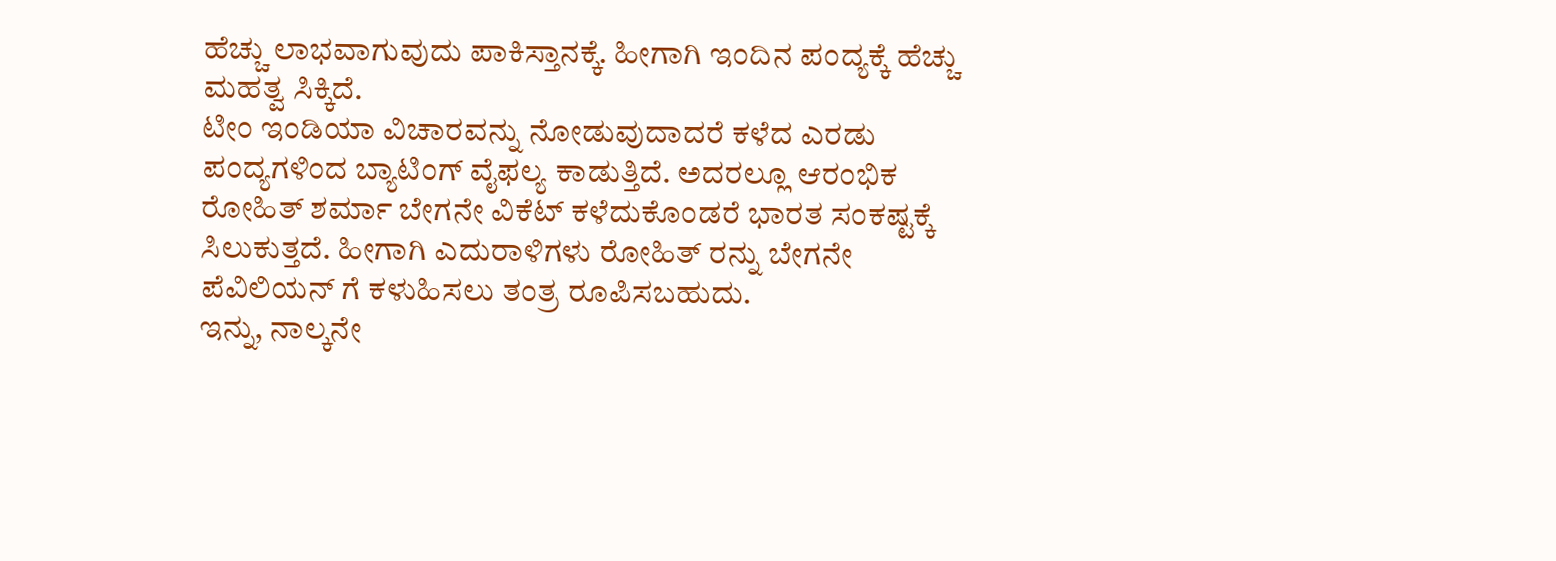ಹೆಚ್ಚು ಲಾಭವಾಗುವುದು ಪಾಕಿಸ್ತಾನಕ್ಕೆ. ಹೀಗಾಗಿ ಇಂದಿನ ಪಂದ್ಯಕ್ಕೆ ಹೆಚ್ಚು ಮಹತ್ವ ಸಿಕ್ಕಿದೆ.
ಟೀಂ ಇಂಡಿಯಾ ವಿಚಾರವನ್ನು ನೋಡುವುದಾದರೆ ಕಳೆದ ಎರಡು ಪಂದ್ಯಗಳಿಂದ ಬ್ಯಾಟಿಂಗ್ ವೈಫಲ್ಯ ಕಾಡುತ್ತಿದೆ. ಅದರಲ್ಲೂ ಆರಂಭಿಕ ರೋಹಿತ್ ಶರ್ಮಾ ಬೇಗನೇ ವಿಕೆಟ್ ಕಳೆದುಕೊಂಡರೆ ಭಾರತ ಸಂಕಷ್ಟಕ್ಕೆ ಸಿಲುಕುತ್ತದೆ. ಹೀಗಾಗಿ ಎದುರಾಳಿಗಳು ರೋಹಿತ್ ರನ್ನು ಬೇಗನೇ ಪೆವಿಲಿಯನ್ ಗೆ ಕಳುಹಿಸಲು ತಂತ್ರ ರೂಪಿಸಬಹುದು.
ಇನ್ನು, ನಾಲ್ಕನೇ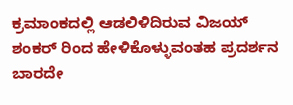ಕ್ರಮಾಂಕದಲ್ಲಿ ಆಡಲಿಳಿದಿರುವ ವಿಜಯ್ ಶಂಕರ್ ರಿಂದ ಹೇಳಿಕೊಳ್ಳುವಂತಹ ಪ್ರದರ್ಶನ ಬಾರದೇ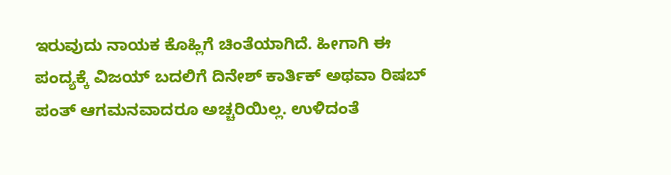ಇರುವುದು ನಾಯಕ ಕೊಹ್ಲಿಗೆ ಚಿಂತೆಯಾಗಿದೆ. ಹೀಗಾಗಿ ಈ ಪಂದ್ಯಕ್ಕೆ ವಿಜಯ್ ಬದಲಿಗೆ ದಿನೇಶ್ ಕಾರ್ತಿಕ್ ಅಥವಾ ರಿಷಬ್ ಪಂತ್ ಆಗಮನವಾದರೂ ಅಚ್ಚರಿಯಿಲ್ಲ. ಉಳಿದಂತೆ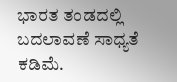ಭಾರತ ತಂಡದಲ್ಲಿ ಬದಲಾವಣೆ ಸಾಧ್ಯತೆ ಕಡಿಮೆ.